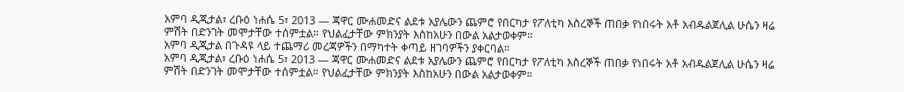አምባ ዲጂታል፣ ረቡዕ ነሐሴ 5፣ 2013 ― ጃዋር ሙሐመድና ልደቱ አያሌውን ጨምሮ የበርካታ የፖለቲካ እስረኞች ጠበቃ የነበሩት አቶ አብዱልጀሊል ሁሴን ዛሬ ምሽት በድንገት መሞታቸው ተሰምቷል። የህልፈታቸው ምክንያት እስከአሁን በውል አልታወቀም።
አምባ ዲጂታል በጉዳዩ ላይ ተጨማሪ መረጃዎችን በማካተት ቀጣይ ዘገባዎችን ያቀርባል።
አምባ ዲጂታል፣ ረቡዕ ነሐሴ 5፣ 2013 ― ጃዋር ሙሐመድና ልደቱ አያሌውን ጨምሮ የበርካታ የፖለቲካ እስረኞች ጠበቃ የነበሩት አቶ አብዱልጀሊል ሁሴን ዛሬ ምሽት በድንገት መሞታቸው ተሰምቷል። የህልፈታቸው ምክንያት እስከአሁን በውል አልታወቀም።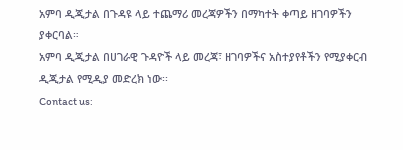አምባ ዲጂታል በጉዳዩ ላይ ተጨማሪ መረጃዎችን በማካተት ቀጣይ ዘገባዎችን ያቀርባል።
አምባ ዲጂታል በሀገራዊ ጉዳዮች ላይ መረጃ፣ ዘገባዎችና አስተያየቶችን የሚያቀርብ ዲጂታል የሚዲያ መድረክ ነው፡፡
Contact us: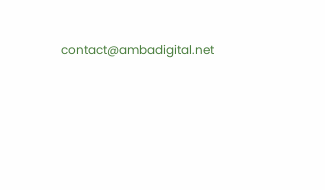contact@ambadigital.net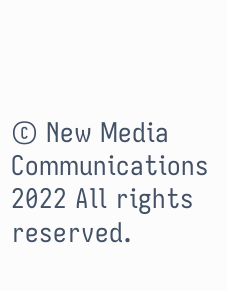© New Media Communications 2022 All rights reserved.